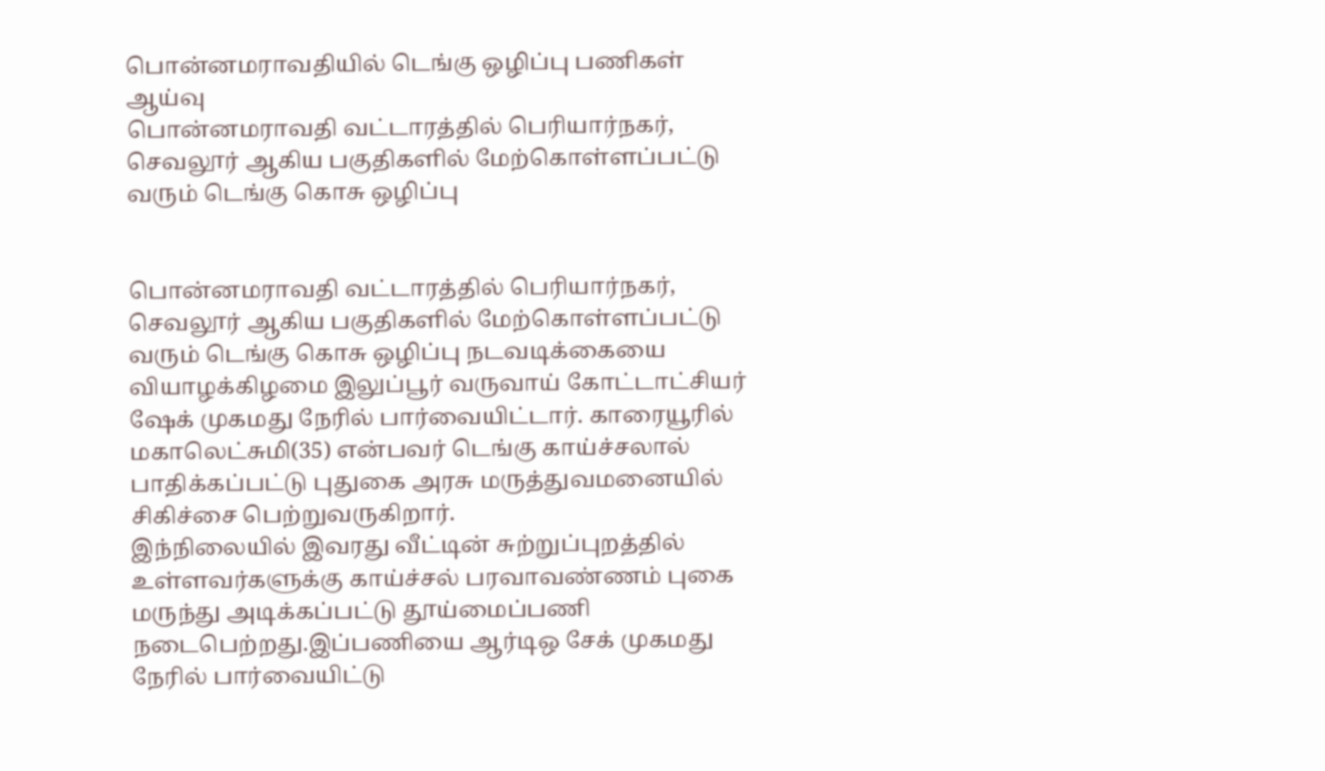பொன்னமராவதியில் டெங்கு ஒழிப்பு பணிகள் ஆய்வு
பொன்னமராவதி வட்டாரத்தில் பெரியார்நகர், செவலூர் ஆகிய பகுதிகளில் மேற்கொள்ளப்பட்டு வரும் டெங்கு கொசு ஒழிப்பு


பொன்னமராவதி வட்டாரத்தில் பெரியார்நகர், செவலூர் ஆகிய பகுதிகளில் மேற்கொள்ளப்பட்டு வரும் டெங்கு கொசு ஒழிப்பு நடவடிக்கையை வியாழக்கிழமை இலுப்பூர் வருவாய் கோட்டாட்சியர் ஷேக் முகமது நேரில் பார்வையிட்டார். காரையூரில் மகாலெட்சுமி(35) என்பவர் டெங்கு காய்ச்சலால் பாதிக்கப்பட்டு புதுகை அரசு மருத்துவமனையில் சிகிச்சை பெற்றுவருகிறார்.
இந்நிலையில் இவரது வீட்டின் சுற்றுப்புறத்தில் உள்ளவர்களுக்கு காய்ச்சல் பரவாவண்ணம் புகை மருந்து அடிக்கப்பட்டு தூய்மைப்பணி நடைபெற்றது.இப்பணியை ஆர்டிஒ சேக் முகமது நேரில் பார்வையிட்டு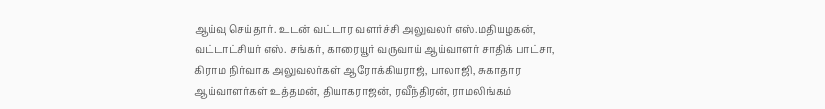ஆய்வு செய்தார். உடன் வட்டார வளர்ச்சி அலுவலர் எஸ்.மதியழகன், வட்டாட்சியர் எஸ். சங்கர், காரையூர் வருவாய் ஆய்வாளர் சாதிக் பாட்சா, கிராம நிர்வாக அலுவலர்கள் ஆரோக்கியராஜ், பாலாஜி, சுகாதார ஆய்வாளர்கள் உத்தமன், தியாகராஜன், ரவீந்திரன், ராமலிங்கம்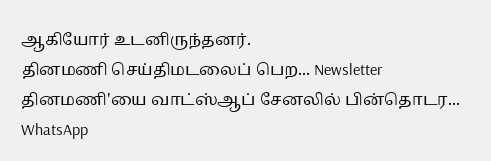ஆகியோர் உடனிருந்தனர்.
தினமணி செய்திமடலைப் பெற... Newsletter
தினமணி'யை வாட்ஸ்ஆப் சேனலில் பின்தொடர... WhatsApp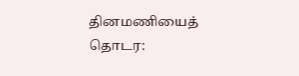தினமணியைத் தொடர: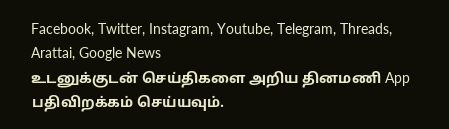Facebook, Twitter, Instagram, Youtube, Telegram, Threads, Arattai, Google News
உடனுக்குடன் செய்திகளை அறிய தினமணி App பதிவிறக்கம் செய்யவும்.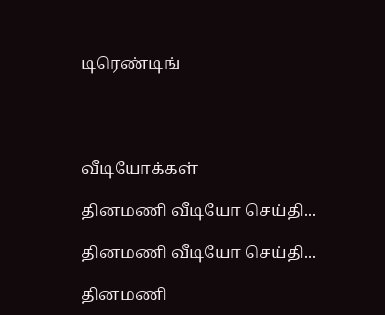டிரெண்டிங்




வீடியோக்கள்

தினமணி வீடியோ செய்தி...

தினமணி வீடியோ செய்தி...

தினமணி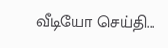வீடியோ செய்தி...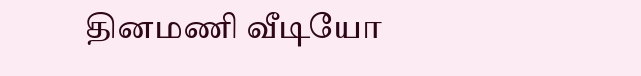தினமணி வீடியோ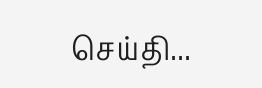செய்தி...